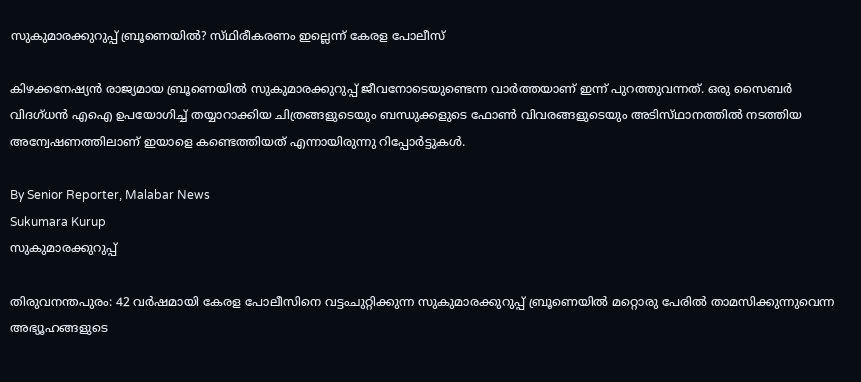സുകുമാരക്കുറുപ്പ് ബ്രൂണെയിൽ? സ്‌ഥിരീകരണം ഇല്ലെന്ന് കേരള പോലീസ്

കിഴക്കനേഷ്യൻ രാജ്യമായ ബ്രൂണെയിൽ സുകുമാരക്കുറുപ്പ് ജീവനോടെയുണ്ടെന്ന വാർത്തയാണ് ഇന്ന് പുറത്തുവന്നത്. ഒരു സൈബർ വിദഗ്‌ധൻ എഐ ഉപയോഗിച്ച് തയ്യാറാക്കിയ ചിത്രങ്ങളുടെയും ബന്ധുക്കളുടെ ഫോൺ വിവരങ്ങളുടെയും അടിസ്‌ഥാനത്തിൽ നടത്തിയ അന്വേഷണത്തിലാണ് ഇയാളെ കണ്ടെത്തിയത് എന്നായിരുന്നു റിപ്പോർട്ടുകൾ.

By Senior Reporter, Malabar News
Sukumara Kurup
സുകുമാരക്കുറുപ്പ്

തിരുവനന്തപുരം: 42 വർഷമായി കേരള പോലീസിനെ വട്ടംചുറ്റിക്കുന്ന സുകുമാരക്കുറുപ്പ് ബ്രൂണെയിൽ മറ്റൊരു പേരിൽ താമസിക്കുന്നുവെന്ന അഭ്യൂഹങ്ങളുടെ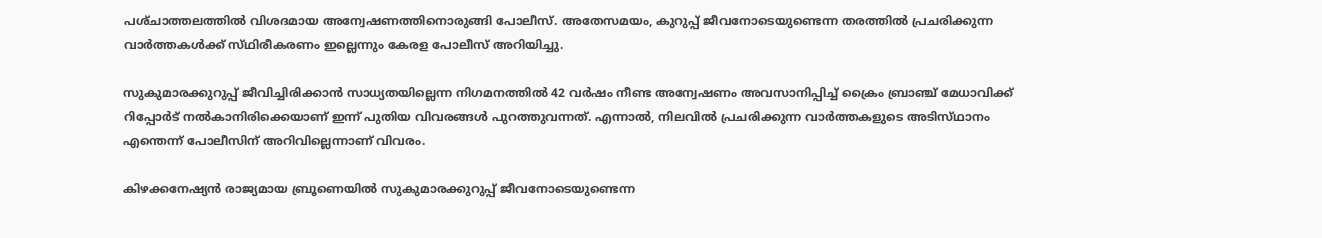പശ്‌ചാത്തലത്തിൽ വിശദമായ അന്വേഷണത്തിനൊരുങ്ങി പോലീസ്. അതേസമയം, കുറുപ്പ് ജീവനോടെയുണ്ടെന്ന തരത്തിൽ പ്രചരിക്കുന്ന വാർത്തകൾക്ക് സ്‌ഥിരീകരണം ഇല്ലെന്നും കേരള പോലീസ് അറിയിച്ചു.

സുകുമാരക്കുറുപ്പ് ജീവിച്ചിരിക്കാൻ സാധ്യതയില്ലെന്ന നിഗമനത്തിൽ 42 വർഷം നീണ്ട അന്വേഷണം അവസാനിപ്പിച്ച് ക്രൈം ബ്രാഞ്ച് മേധാവിക്ക് റിപ്പോർട് നൽകാനിരിക്കെയാണ് ഇന്ന് പുതിയ വിവരങ്ങൾ പുറത്തുവന്നത്. എന്നാൽ, നിലവിൽ പ്രചരിക്കുന്ന വാർത്തകളുടെ അടിസ്‌ഥാനം എന്തെന്ന് പോലീസിന് അറിവില്ലെന്നാണ് വിവരം.

കിഴക്കനേഷ്യൻ രാജ്യമായ ബ്രൂണെയിൽ സുകുമാരക്കുറുപ്പ് ജീവനോടെയുണ്ടെന്ന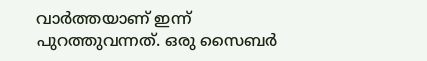വാർത്തയാണ് ഇന്ന് പുറത്തുവന്നത്. ഒരു സൈബർ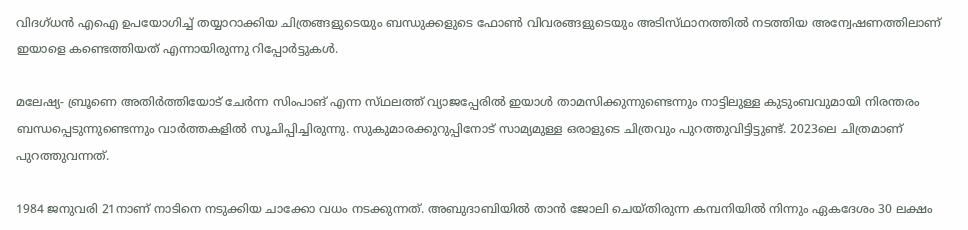വിദഗ്‌ധൻ എഐ ഉപയോഗിച്ച് തയ്യാറാക്കിയ ചിത്രങ്ങളുടെയും ബന്ധുക്കളുടെ ഫോൺ വിവരങ്ങളുടെയും അടിസ്‌ഥാനത്തിൽ നടത്തിയ അന്വേഷണത്തിലാണ് ഇയാളെ കണ്ടെത്തിയത് എന്നായിരുന്നു റിപ്പോർട്ടുകൾ.

മലേഷ്യ- ബ്രൂണെ അതിർത്തിയോട് ചേർന്ന സിംപാങ് എന്ന സ്‌ഥലത്ത്‌ വ്യാജപ്പേരിൽ ഇയാൾ താമസിക്കുന്നുണ്ടെന്നും നാട്ടിലുള്ള കുടുംബവുമായി നിരന്തരം ബന്ധപ്പെടുന്നുണ്ടെന്നും വാർത്തകളിൽ സൂചിപ്പിച്ചിരുന്നു. സുകുമാരക്കുറുപ്പിനോട് സാമ്യമുള്ള ഒരാളുടെ ചിത്രവും പുറത്തുവിട്ടിട്ടുണ്ട്. 2023ലെ ചിത്രമാണ് പുറത്തുവന്നത്.

1984 ജനുവരി 21നാണ് നാടിനെ നടുക്കിയ ചാക്കോ വധം നടക്കുന്നത്. അബുദാബിയിൽ താൻ ജോലി ചെയ്‌തിരുന്ന കമ്പനിയിൽ നിന്നും ഏകദേശം 30 ലക്ഷം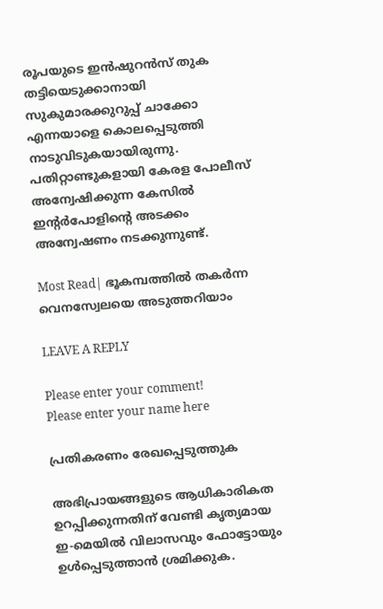രൂപയുടെ ഇൻഷുറൻസ് തുക തട്ടിയെടുക്കാനായി സുകുമാരക്കുറുപ്പ് ചാക്കോ എന്നയാളെ കൊലപ്പെടുത്തി നാടുവിടുകയായിരുന്നു. പതിറ്റാണ്ടുകളായി കേരള പോലീസ് അന്വേഷിക്കുന്ന കേസിൽ ഇന്റർപോളിന്റെ അടക്കം അന്വേഷണം നടക്കുന്നുണ്ട്.

Most Read| ഭൂകമ്പത്തിൽ തകർന്ന വെനസ്വേലയെ അടുത്തറിയാം

LEAVE A REPLY

Please enter your comment!
Please enter your name here

പ്രതികരണം രേഖപ്പെടുത്തുക

അഭിപ്രായങ്ങളുടെ ആധികാരികത ഉറപ്പിക്കുന്നതിന് വേണ്ടി കൃത്യമായ ഇ-മെയിൽ വിലാസവും ഫോട്ടോയും ഉൾപ്പെടുത്താൻ ശ്രമിക്കുക.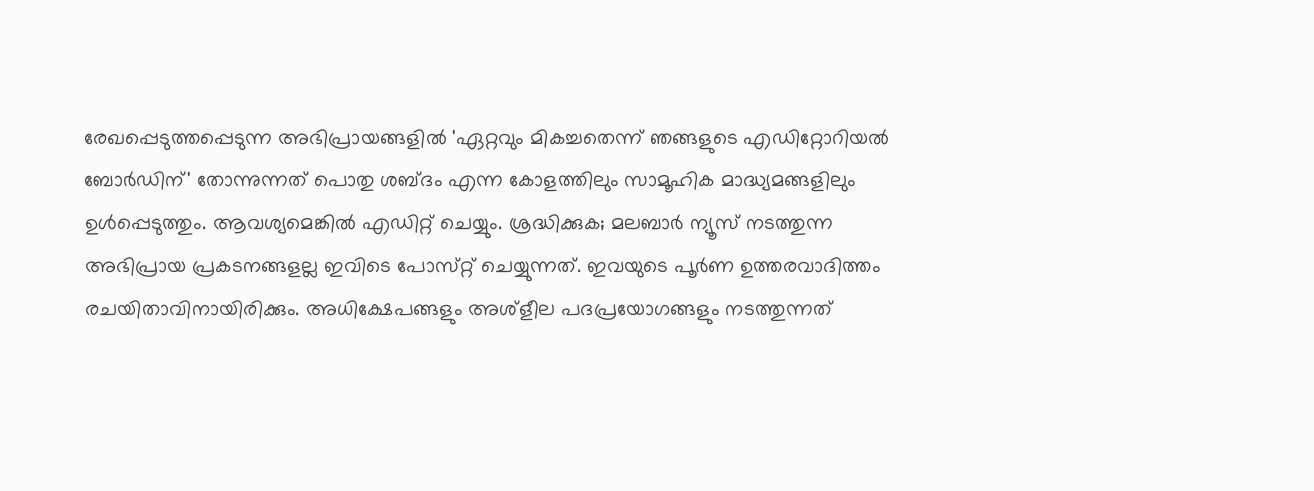രേഖപ്പെടുത്തപ്പെടുന്ന അഭിപ്രായങ്ങളിൽ 'ഏറ്റവും മികച്ചതെന്ന് ഞങ്ങളുടെ എഡിറ്റോറിയൽ ബോർഡിന്' തോന്നുന്നത് പൊതു ശബ്‌ദം എന്ന കോളത്തിലും സാമൂഹിക മാദ്ധ്യമങ്ങളിലും ഉൾപ്പെടുത്തും. ആവശ്യമെങ്കിൽ എഡിറ്റ് ചെയ്യും. ശ്രദ്ധിക്കുക; മലബാർ ന്യൂസ് നടത്തുന്ന അഭിപ്രായ പ്രകടനങ്ങളല്ല ഇവിടെ പോസ്‌റ്റ് ചെയ്യുന്നത്. ഇവയുടെ പൂർണ ഉത്തരവാദിത്തം രചയിതാവിനായിരിക്കും. അധിക്ഷേപങ്ങളും അശ്‌ളീല പദപ്രയോഗങ്ങളും നടത്തുന്നത്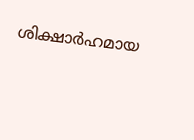ശിക്ഷാർഹമായ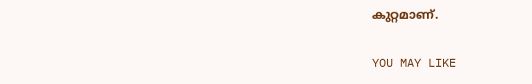കുറ്റമാണ്.

YOU MAY LIKE